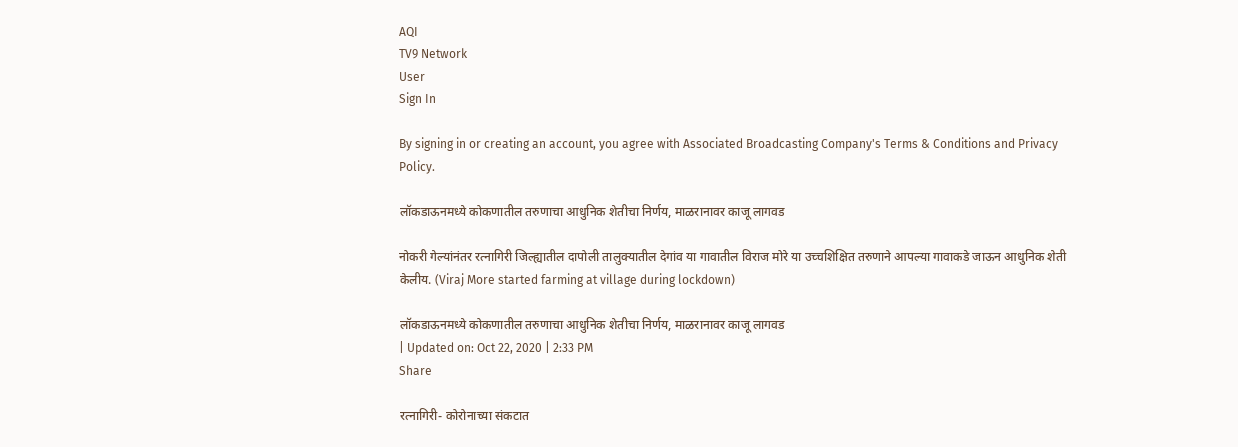AQI
TV9 Network
User
Sign In

By signing in or creating an account, you agree with Associated Broadcasting Company's Terms & Conditions and Privacy Policy.

लॉकडाऊनमध्ये कोकणातील तरुणाचा आधुनिक शेतीचा निर्णय, माळरानावर काजू लागवड

नोकरी गेल्यांनंतर रत्नागिरी जिल्ह्यातील दापोली तालुक्यातील देगांव या गावातील विराज मोरे या उच्चशिक्षित तरुणाने आपल्या गावाकडे जाऊन आधुनिक शेती केलीय. (Viraj More started farming at village during lockdown)

लॉकडाऊनमध्ये कोकणातील तरुणाचा आधुनिक शेतीचा निर्णय, माळरानावर काजू लागवड
| Updated on: Oct 22, 2020 | 2:33 PM
Share

रत्नागिरी- कोरोनाच्या संकटात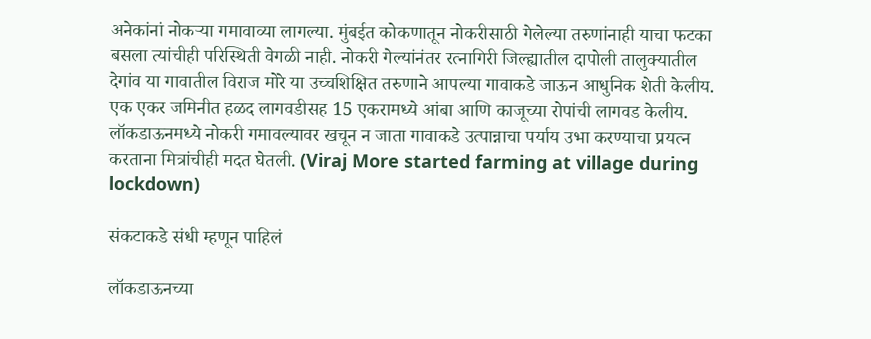अनेकांनां नोकऱ्या गमावाव्या लागल्या. मुंबईत कोकणातून नोकरीसाठी गेलेल्या तरुणांनाही याचा फटका बसला त्यांचीही परिस्थिती वेगळी नाही. नोकरी गेल्यांनंतर रत्नागिरी जिल्ह्यातील दापोली तालुक्यातील देगांव या गावातील विराज मोरे या उच्चशिक्षित तरुणाने आपल्या गावाकडे जाऊन आधुनिक शेती केलीय. एक एकर जमिनीत हळद लागवडीसह 15 एकरामध्ये आंबा आणि काजूच्या रोपांची लागवड केलीय. लॉकडाऊनमध्ये नोकरी गमावल्यावर खचून न जाता गावाकडे उत्पान्नाचा पर्याय उभा करण्याचा प्रयत्न करताना मित्रांचीही मदत घेतली. (Viraj More started farming at village during lockdown)

संकटाकडे संधी म्हणून पाहिलं

लॉकडाऊनच्या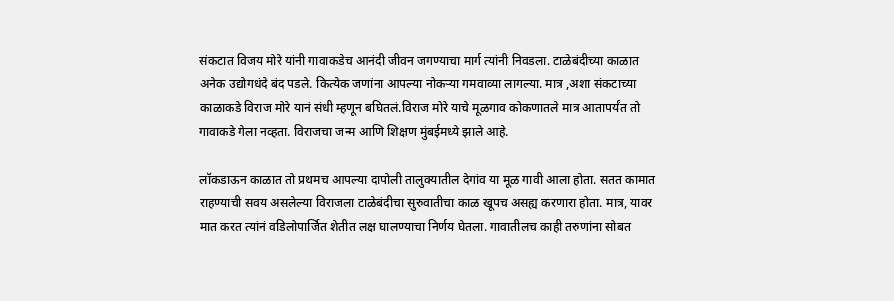संकटात विजय मोरे यांनी गावाकडेच आनंदी जीवन जगण्याचा मार्ग त्यांनी निवडला. टाळेबंदीच्या काळात अनेक उद्योगधंदे बंद पडले. कित्येक जणांना आपल्या नोकऱ्या गमवाव्या लागल्या. मात्र ,अशा संकटाच्या काळाकडे विराज मोरे यानं संधी म्हणून बघितलं.विराज मोरे याचे मूळगाव कोकणातले मात्र आतापर्यंत तो गावाकडे गेला नव्हता. विराजचा जन्म आणि शिक्षण मुंबईमध्ये झाले आहे.

लॉकडाऊन काळात तो प्रथमच आपल्या दापोली तालुक्यातील देगांव या मूळ गावी आला होता. सतत कामात राहण्याची सवय असलेल्या विराजला टाळेबंदीचा सुरुवातीचा काळ खूपच असह्य करणारा होता. मात्र, यावर मात करत त्यांनं वडिलोपार्जित शेतीत लक्ष घालण्याचा निर्णय घेतला. गावातीलच काही तरुणांना सोबत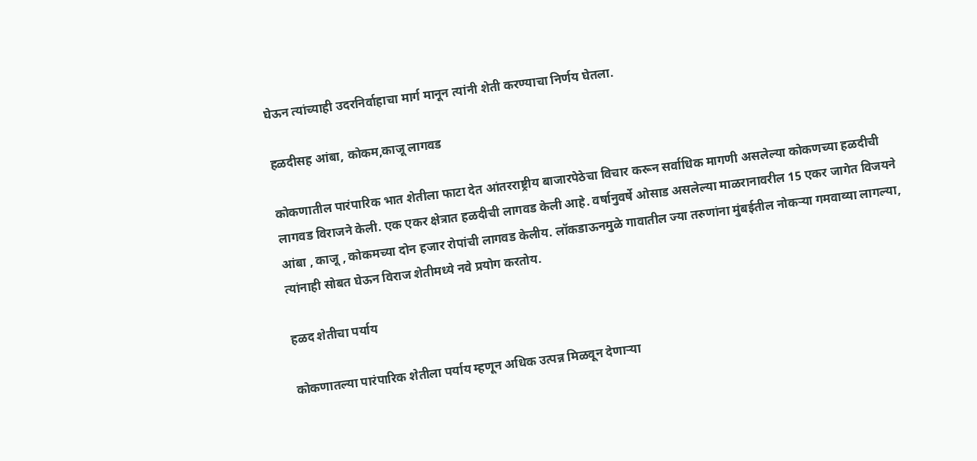घेऊन त्यांच्याही उदरनिर्वाहाचा मार्ग मानून त्यांनी शेती करण्याचा निर्णय घेतला.

हळदीसह आंबा, कोकम,काजू लागवड

कोकणातील पारंपारिक भात शेतीला फाटा देत आंतरराष्ट्रीय बाजारपेठेचा विचार करून सर्वाधिक मागणी असलेल्या कोकणच्या हळदीची लागवड विराजने केली. एक एकर क्षेत्रात हळदीची लागवड केली आहे. वर्षानुवर्षे ओसाड असलेल्या माळरानावरील 15 एकर जागेत विजयने आंबा , काजू , कोकमच्या दोन हजार रोपांची लागवड केलीय. लॉकडाऊनमुळे गावातील ज्या तरुणांना मुंबईतील नोकऱ्या गमवाव्या लागल्या, त्यांनाही सोबत घेऊन विराज शेतीमध्ये नवे प्रयोग करतोय.

हळद शेतीचा पर्याय

कोकणातल्या पारंपारिक शेतीला पर्याय म्हणून अधिक उत्पन्न मिळवून देणाऱ्या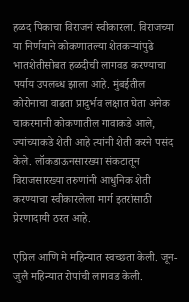हळद पिकाचा विराजनं स्वीकारला. विराजच्या या निर्णयाने कोकणातल्या शेतकऱ्यांपुढे भातशेतीसोबत हळदीची लागवड करण्याचा पर्याय उपलब्ध झाला आहे. मुंबईतील कोरोनाचा वाढता प्रादुर्भव लक्षात घेता अनेक चाकरमानी कोकणातील गावाकडे आले, ज्यांच्याकडे शेती आहे त्यांनी शेती करने पसंद केले. लॉकडाऊनसारख्या संकटातून विराजसारख्या तरुणांनी आधुनिक शेती करण्याचा स्वीकारलेला मार्ग इतरांसाठी प्रेरणादायी ठरत आहे.

एप्रिल आणि मे महिन्यात स्वच्छता केली. जून- जुलै महिन्यात रोपांची लागवड केली.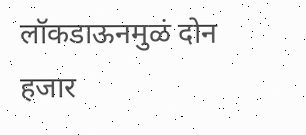लॉकडाऊनमुळं दोन हजार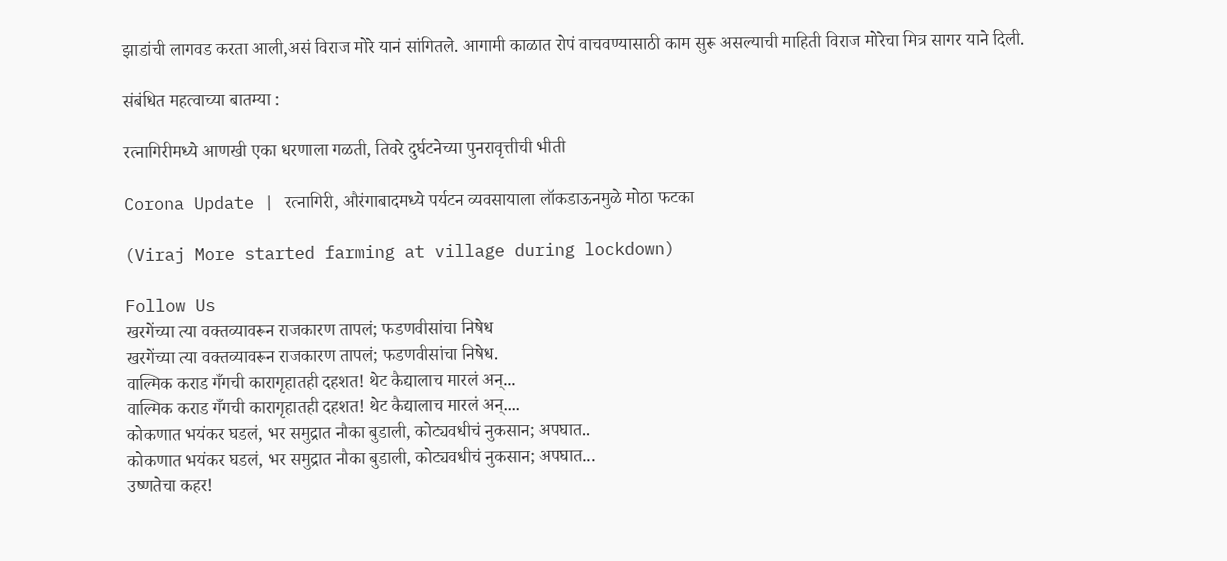झाडांची लागवड करता आली,असं विराज मोरे यानं सांगितले. आगामी काळात रोपं वाचवण्यासाठी काम सुरू असल्याची माहिती विराज मोरेचा मित्र सागर याने दिली.

संबंधित महत्वाच्या बातम्या :

रत्नागिरीमध्ये आणखी एका धरणाला गळती, तिवरे दुर्घटनेच्या पुनरावृत्तीची भीती

Corona Update | रत्नागिरी, औरंगाबादमध्ये पर्यटन व्यवसायाला लॉकडाऊनमुळे मोठा फटका

(Viraj More started farming at village during lockdown)

Follow Us
खरगेंच्या त्या वक्तव्यावरून राजकारण तापलं; फडणवीसांचा निषेध
खरगेंच्या त्या वक्तव्यावरून राजकारण तापलं; फडणवीसांचा निषेध.
वाल्मिक कराड गँगची कारागृहातही दहशत! थेट कैद्यालाच मारलं अन्...
वाल्मिक कराड गँगची कारागृहातही दहशत! थेट कैद्यालाच मारलं अन्....
कोकणात भयंकर घडलं, भर समुद्रात नौका बुडाली, कोट्यवधीचं नुकसान; अपघात..
कोकणात भयंकर घडलं, भर समुद्रात नौका बुडाली, कोट्यवधीचं नुकसान; अपघात...
उष्णतेचा कहर!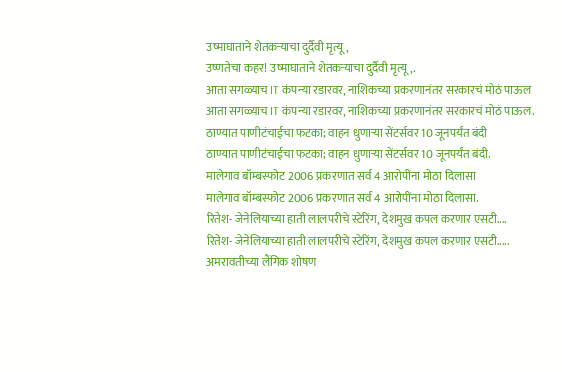उष्माघाताने शेतकऱ्याचा दुर्दैवी मृत्यू,
उष्णतेचा कहर! उष्माघाताने शेतकऱ्याचा दुर्दैवी मृत्यू,.
आता सगळ्याच IT कंपन्या रडारवर, नाशिकच्या प्रकरणानंतर सरकारचं मोठं पाऊल
आता सगळ्याच IT कंपन्या रडारवर, नाशिकच्या प्रकरणानंतर सरकारचं मोठं पाऊल.
ठाण्यात पाणीटंचाईचा फटका; वाहन धुणाऱ्या सेंटर्सवर 10 जूनपर्यंत बंदी
ठाण्यात पाणीटंचाईचा फटका; वाहन धुणाऱ्या सेंटर्सवर 10 जूनपर्यंत बंदी.
मालेगाव बॉम्बस्फोट 2006 प्रकरणात सर्व 4 आरोपींना मोठा दिलासा
मालेगाव बॉम्बस्फोट 2006 प्रकरणात सर्व 4 आरोपींना मोठा दिलासा.
रितेश- जेनेलियाच्या हाती लालपरीचे स्टेरिंग, देशमुख कपल करणार एसटी....
रितेश- जेनेलियाच्या हाती लालपरीचे स्टेरिंग, देशमुख कपल करणार एसटी.....
अमरावतीच्या लैंगिक शोषण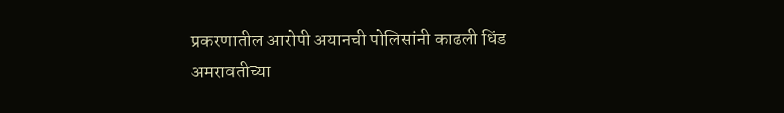प्रकरणातील आरोपी अयानची पोलिसांनी काढली धिंड
अमरावतीच्या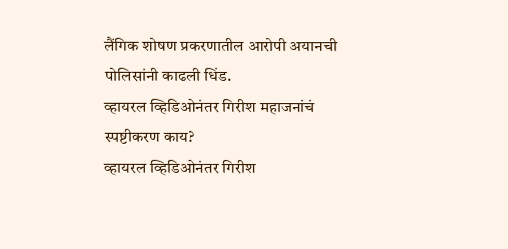लैंगिक शोषण प्रकरणातील आरोपी अयानची पोलिसांनी काढली धिंड.
व्हायरल व्हिडिओनंतर गिरीश महाजनांचं स्पष्टीकरण काय?
व्हायरल व्हिडिओनंतर गिरीश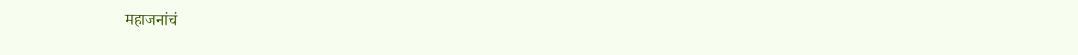महाजनांचं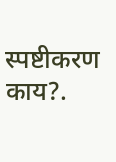स्पष्टीकरण काय?.